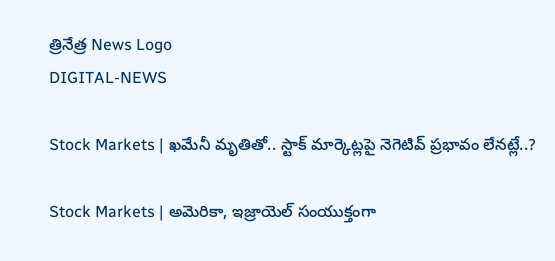త్రినేత్ర News Logo
DIGITAL-NEWS

Stock Markets | ఖ‌మేనీ మృతితో.. స్టాక్ మార్కెట్ల‌పై నెగెటివ్ ప్ర‌భావం లేన‌ట్లే..?

Stock Markets | అమెరికా, ఇజ్రాయెల్ సంయుక్తంగా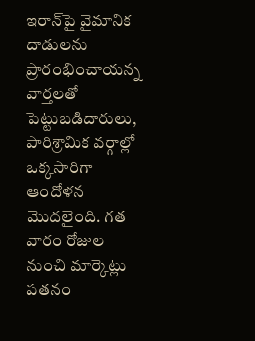ఇరాన్‌పై వైమానిక దాడులను ప్రారంభించాయ‌న్న వార్త‌ల‌తో పెట్టుబ‌డిదారులు, పారిశ్రామిక వ‌ర్గాల్లో ఒక్క‌సారిగా ఆందోళ‌న మొద‌లైంది. గ‌త వారం రోజుల నుంచి మార్కెట్లు ప‌త‌నం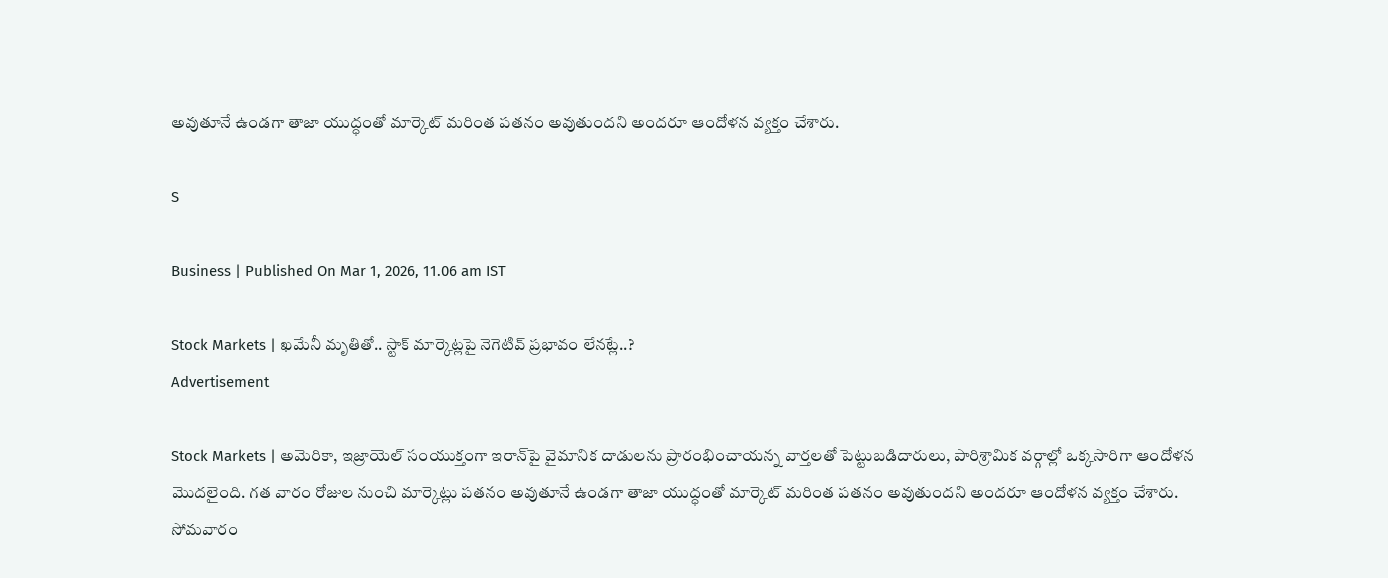అవుతూనే ఉండ‌గా తాజా యుద్ధంతో మార్కెట్ మ‌రింత ప‌త‌నం అవుతుంద‌ని అంద‌రూ ఆందోళ‌న వ్య‌క్తం చేశారు.

S

Business | Published On Mar 1, 2026, 11.06 am IST

Stock Markets | ఖ‌మేనీ మృతితో.. స్టాక్ మార్కెట్ల‌పై నెగెటివ్ ప్ర‌భావం లేన‌ట్లే..?
Advertisement

Stock Markets | అమెరికా, ఇజ్రాయెల్ సంయుక్తంగా ఇరాన్‌పై వైమానిక దాడులను ప్రారంభించాయ‌న్న వార్త‌ల‌తో పెట్టుబ‌డిదారులు, పారిశ్రామిక వ‌ర్గాల్లో ఒక్క‌సారిగా ఆందోళ‌న మొద‌లైంది. గ‌త వారం రోజుల నుంచి మార్కెట్లు ప‌త‌నం అవుతూనే ఉండ‌గా తాజా యుద్ధంతో మార్కెట్ మ‌రింత ప‌త‌నం అవుతుంద‌ని అంద‌రూ ఆందోళ‌న వ్య‌క్తం చేశారు. సోమ‌వారం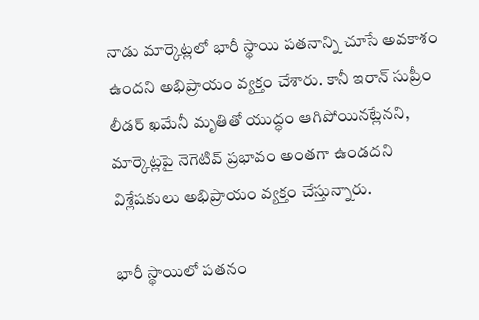నాడు మార్కెట్ల‌లో భారీ స్థాయి ప‌త‌నాన్ని చూసే అవ‌కాశం ఉంద‌ని అభిప్రాయం వ్య‌క్తం చేశారు. కానీ ఇరాన్ సుప్రీం లీడ‌ర్ ఖ‌మేనీ మృతితో యుద్ధం ఆగిపోయిన‌ట్లేన‌ని, మార్కెట్ల‌పై నెగెటివ్ ప్ర‌భావం అంత‌గా ఉండ‌ద‌ని విశ్లేష‌కులు అభిప్రాయం వ్య‌క్తం చేస్తున్నారు.

భారీ స్థాయిలో ప‌త‌నం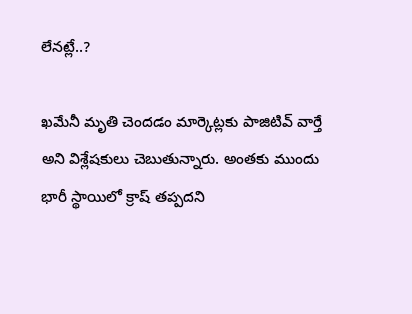లేన‌ట్లే..?

ఖ‌మేనీ మృతి చెంద‌డం మార్కెట్ల‌కు పాజిటివ్ వార్తే అని విశ్లేష‌కులు చెబుతున్నారు. అంత‌కు ముందు భారీ స్థాయిలో క్రాష్ త‌ప్ప‌ద‌ని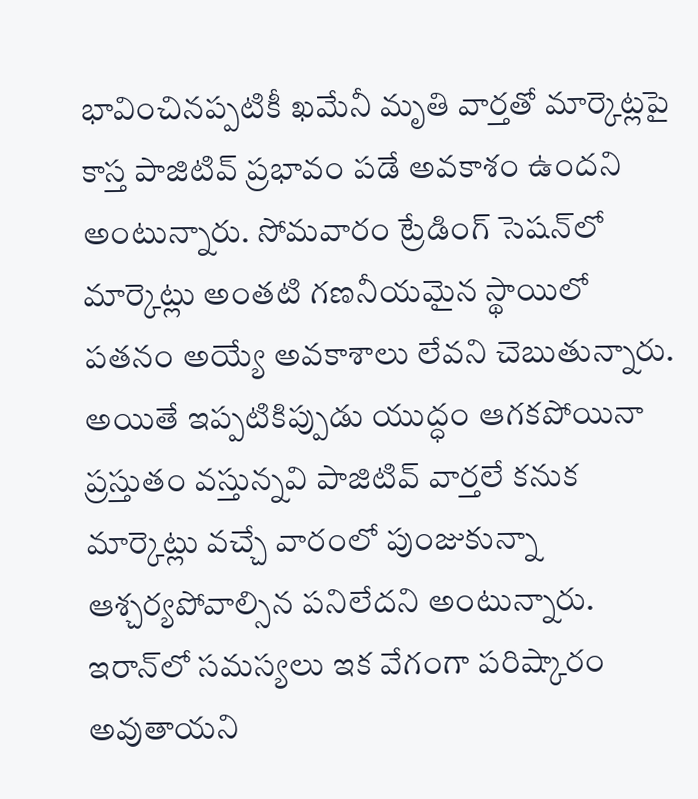భావించిన‌ప్ప‌టికీ ఖ‌మేనీ మృతి వార్త‌తో మార్కెట్ల‌పై కాస్త పాజిటివ్ ప్ర‌భావం ప‌డే అవ‌కాశం ఉంద‌ని అంటున్నారు. సోమ‌వారం ట్రేడింగ్ సెష‌న్‌లో మార్కెట్లు అంత‌టి గ‌ణ‌నీయమైన స్థాయిలో ప‌త‌నం అయ్యే అవ‌కాశాలు లేవ‌ని చెబుతున్నారు. అయితే ఇప్ప‌టికిప్పుడు యుద్ధం ఆగ‌క‌పోయినా ప్ర‌స్తుతం వ‌స్తున్న‌వి పాజిటివ్ వార్త‌లే క‌నుక మార్కెట్లు వ‌చ్చే వారంలో పుంజుకున్నా ఆశ్చ‌ర్య‌పోవాల్సిన ప‌నిలేద‌ని అంటున్నారు. ఇరాన్‌లో స‌మ‌స్య‌లు ఇక వేగంగా ప‌రిష్కారం అవుతాయ‌ని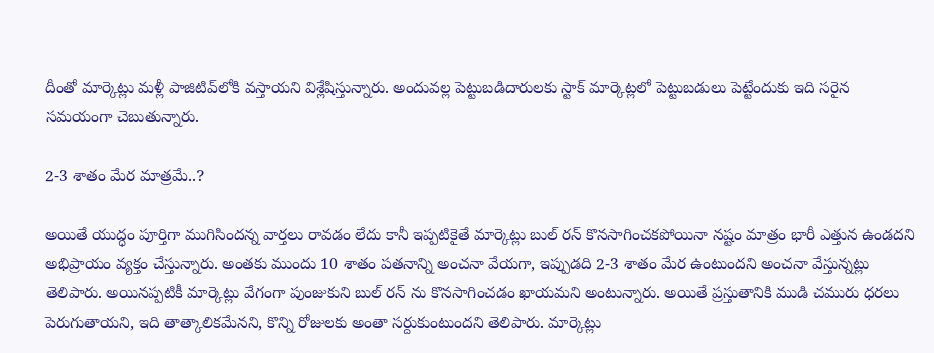దీంతో మార్కెట్లు మ‌ళ్లీ పాజిటివ్‌లోకి వ‌స్తాయ‌ని విశ్లేషిస్తున్నారు. అందువ‌ల్ల పెట్టుబ‌డిదారుల‌కు స్టాక్ మార్కెట్ల‌లో పెట్టుబ‌డులు పెట్టేందుకు ఇది స‌రైన స‌మ‌యంగా చెబుతున్నారు.

2-3 శాతం మేర మాత్ర‌మే..?

అయితే యుద్ధం పూర్తిగా ముగిసింద‌న్న వార్త‌లు రావ‌డం లేదు కానీ ఇప్ప‌టికైతే మార్కెట్లు బుల్ ర‌న్ కొన‌సాగించ‌కపోయినా న‌ష్టం మాత్రం భారీ ఎత్తున ఉండ‌ద‌ని అభిప్రాయం వ్య‌క్తం చేస్తున్నారు. అంత‌కు ముందు 10 శాతం ప‌త‌నాన్ని అంచ‌నా వేయ‌గా, ఇప్పుడ‌ది 2-3 శాతం మేర ఉంటుంద‌ని అంచనా వేస్తున్న‌ట్లు తెలిపారు. అయిన‌ప్ప‌టికీ మార్కెట్లు వేగంగా పుంజుకుని బుల్ ర‌న్ ను కొన‌సాగించ‌డం ఖాయ‌మ‌ని అంటున్నారు. అయితే ప్రస్తుతానికి ముడి చ‌మురు ధ‌ర‌లు పెరుగుతాయ‌ని, ఇది తాత్కాలిక‌మేన‌ని, కొన్ని రోజులకు అంతా స‌ర్దుకుంటుంద‌ని తెలిపారు. మార్కెట్లు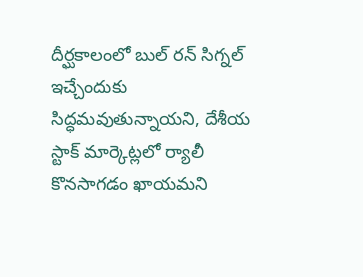దీర్ఘ‌కాలంలో బుల్ ర‌న్ సిగ్న‌ల్ ఇచ్చేందుకు సిద్ధ‌మ‌వుతున్నాయ‌ని, దేశీయ స్టాక్ మార్కెట్లలో ర్యాలీ కొన‌సాగడం ఖాయ‌మ‌ని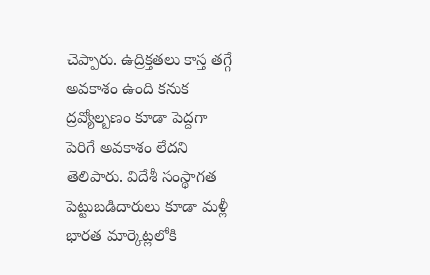చెప్పారు. ఉద్రిక్త‌త‌లు కాస్త త‌గ్గే అవ‌కాశం ఉంది క‌నుక ద్ర‌వ్యోల్బ‌ణం కూడా పెద్ద‌గా పెరిగే అవ‌కాశం లేద‌ని తెలిపారు. విదేశీ సంస్థాగ‌త పెట్టుబ‌డిదారులు కూడా మ‌ళ్లీ భార‌త మార్కెట్ల‌లోకి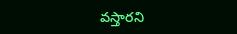వ‌స్తార‌ని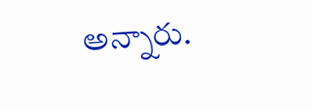అన్నారు.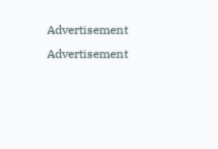Advertisement
Advertisement